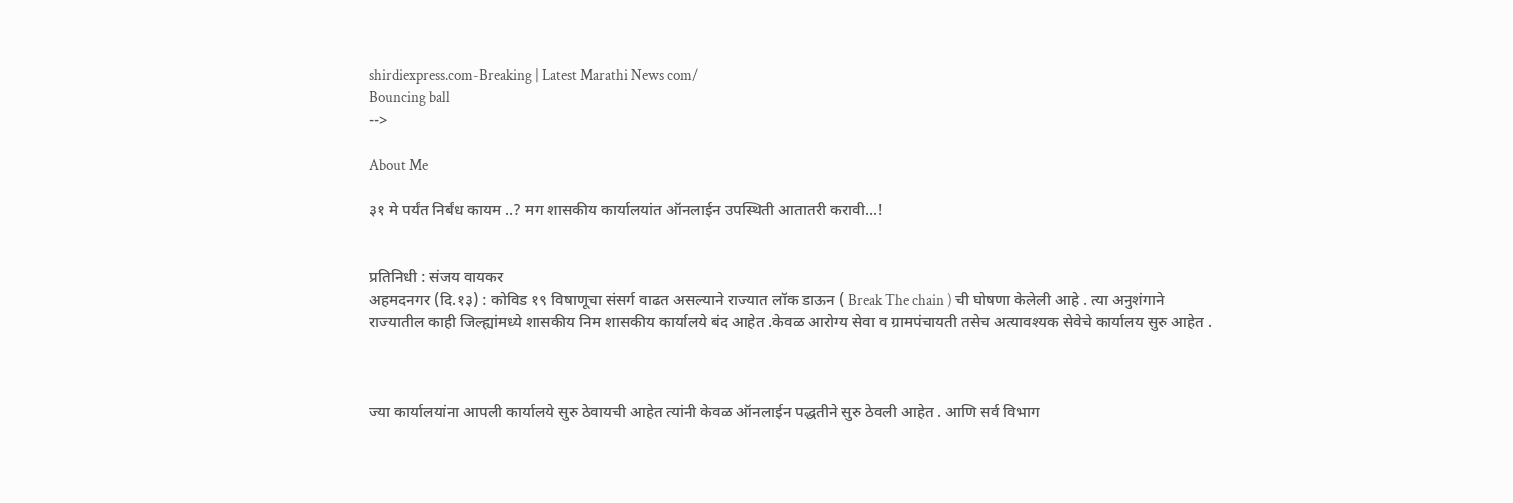shirdiexpress.com-Breaking | Latest Marathi News com/
Bouncing ball
-->

About Me

३१ मे पर्यंत निर्बंध कायम ..? मग शासकीय कार्यालयांत ऑनलाईन उपस्थिती आतातरी करावी...!


प्रतिनिधी : संजय वायकर
अहमदनगर (दि.१३) : कोविड १९ विषाणूचा संसर्ग वाढत असल्याने राज्यात लॉक डाऊन ( Break The chain ) ची घोषणा केलेली आहे . त्या अनुशंगाने राज्यातील काही जिल्ह्यांमध्ये शासकीय निम शासकीय कार्यालये बंद आहेत .केवळ आरोग्य सेवा व ग्रामपंचायती तसेच अत्यावश्यक सेवेचे कार्यालय सुरु आहेत .



ज्या कार्यालयांना आपली कार्यालये सुरु ठेवायची आहेत त्यांनी केवळ ऑनलाईन पद्धतीने सुरु ठेवली आहेत . आणि सर्व विभाग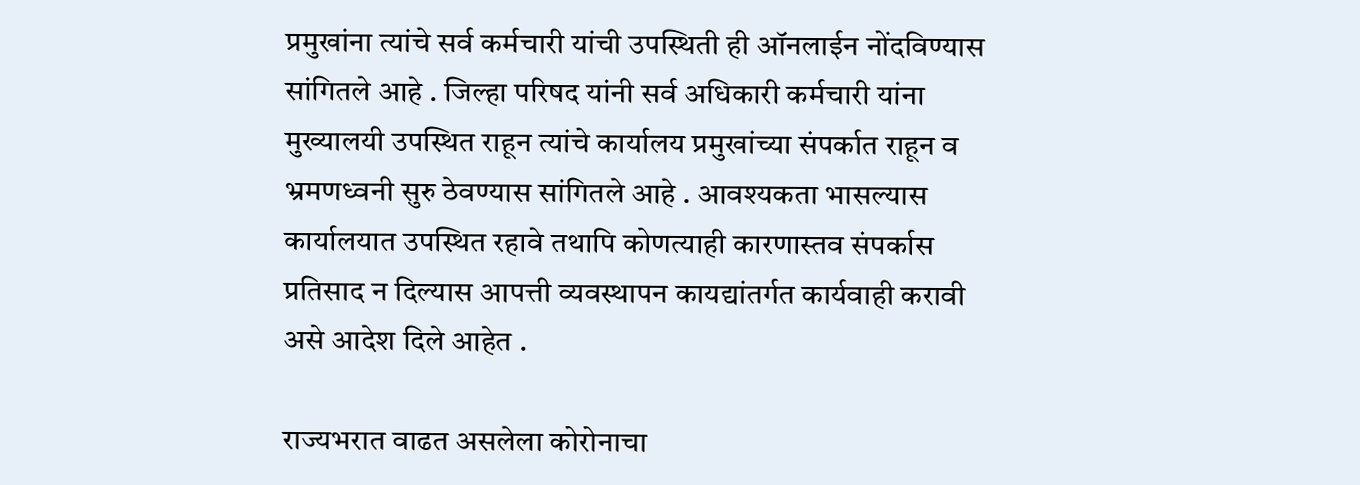प्रमुखांना त्यांचे सर्व कर्मचारी यांची उपस्थिती ही ऑनलाईन नोंदविण्यास सांगितले आहे . जिल्हा परिषद यांनी सर्व अधिकारी कर्मचारी यांना मुख्यालयी उपस्थित राहून त्यांचे कार्यालय प्रमुखांच्या संपर्कात राहून व भ्रमणध्वनी सुरु ठेवण्यास सांगितले आहे . आवश्यकता भासल्यास कार्यालयात उपस्थित रहावे तथापि कोणत्याही कारणास्तव संपर्कास प्रतिसाद न दिल्यास आपत्ती व्यवस्थापन कायद्यांतर्गत कार्यवाही करावी असे आदेश दिले आहेत .

राज्यभरात वाढत असलेला कोरोनाचा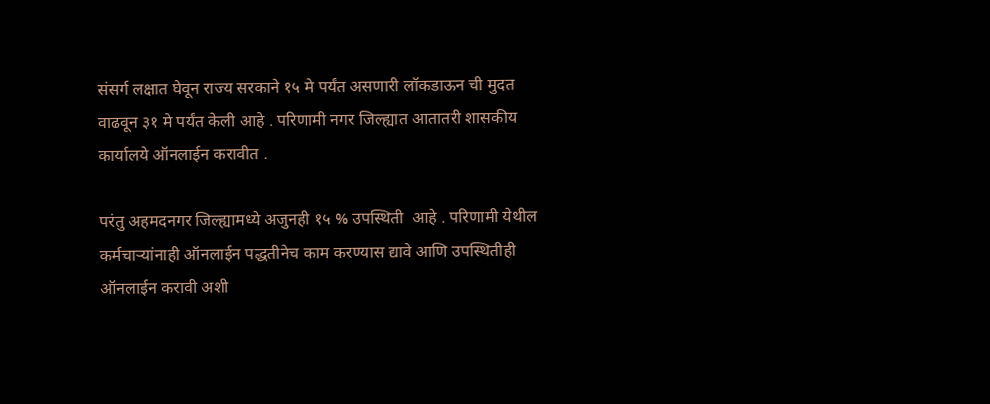संसर्ग लक्षात घेवून राज्य सरकाने १५ मे पर्यंत असणारी लॉकडाऊन ची मुदत वाढवून ३१ मे पर्यंत केली आहे . परिणामी नगर जिल्ह्यात आतातरी शासकीय कार्यालये ऑनलाईन करावीत .

परंतु अहमदनगर जिल्ह्यामध्ये अजुनही १५ % उपस्थिती  आहे . परिणामी येथील कर्मचाऱ्यांनाही ऑनलाईन पद्धतीनेच काम करण्यास द्यावे आणि उपस्थितीही ऑनलाईन करावी अशी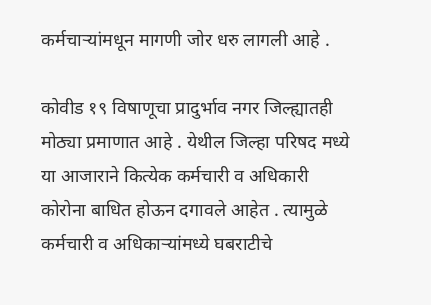कर्मचाऱ्यांमधून मागणी जोर धरु लागली आहे .

कोवीड १९ विषाणूचा प्रादुर्भाव नगर जिल्ह्यातही मोठ्या प्रमाणात आहे . येथील जिल्हा परिषद मध्ये या आजाराने कित्येक कर्मचारी व अधिकारी कोरोना बाधित होऊन दगावले आहेत . त्यामुळे कर्मचारी व अधिकाऱ्यांमध्ये घबराटीचे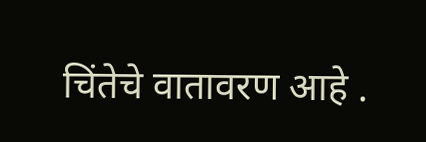चिंतेचे वातावरण आहे .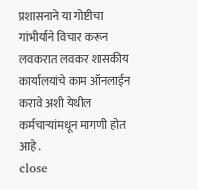प्रशासनाने या गोष्टीचा गांभीर्याने विचार करून लवकरात लवकर शासकीय कार्यालयांचे काम ऑनलाईन करावे अशी येथील कर्मचाऱ्यांमधून मागणी होत आहे .
close